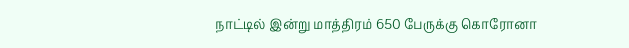நாட்டில் இன்று மாத்திரம் 650 பேருக்கு கொரோனா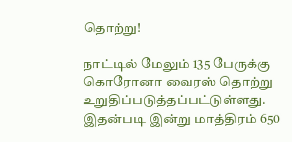தொற்று!

நாட்டில் மேலும் 135 பேருக்கு கொரோனா வைரஸ் தொற்று உறுதிப்படுத்தப்பட்டுள்ளது. இதன்படி இன்று மாத்திரம் 650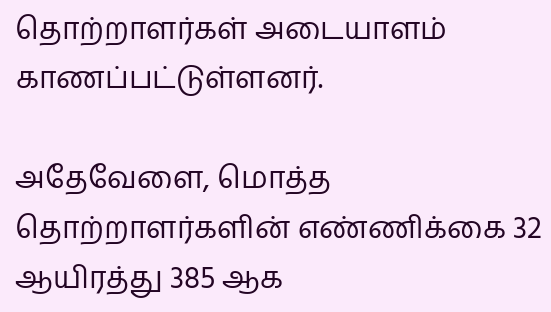தொற்றாளர்கள் அடையாளம் காணப்பட்டுள்ளனர்.

அதேவேளை, மொத்த தொற்றாளர்களின் எண்ணிக்கை 32 ஆயிரத்து 385 ஆக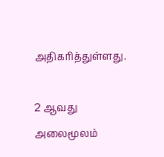அதிகரித்துள்ளது.

2 ஆவது அலைமூலம்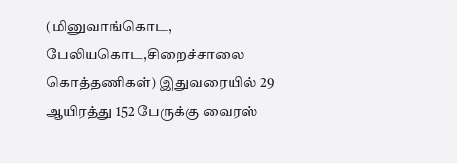(மினுவாங்கொட, பேலியகொட,சிறைச்சாலை கொத்தணிகள்) இதுவரையில் 29 ஆயிரத்து 152 பேருக்கு வைரஸ்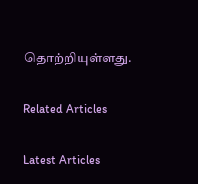தொற்றியுள்ளது.

Related Articles

Latest Articles